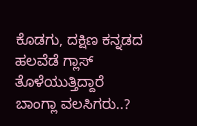ಕೊಡಗು, ದಕ್ಷಿಣ ಕನ್ನಡದ ಹಲವೆಡೆ ಗ್ಲಾಸ್‌ ತೊಳೆಯುತ್ತಿದ್ದಾರೆ ಬಾಂಗ್ಲಾ ವಲಸಿಗರು..?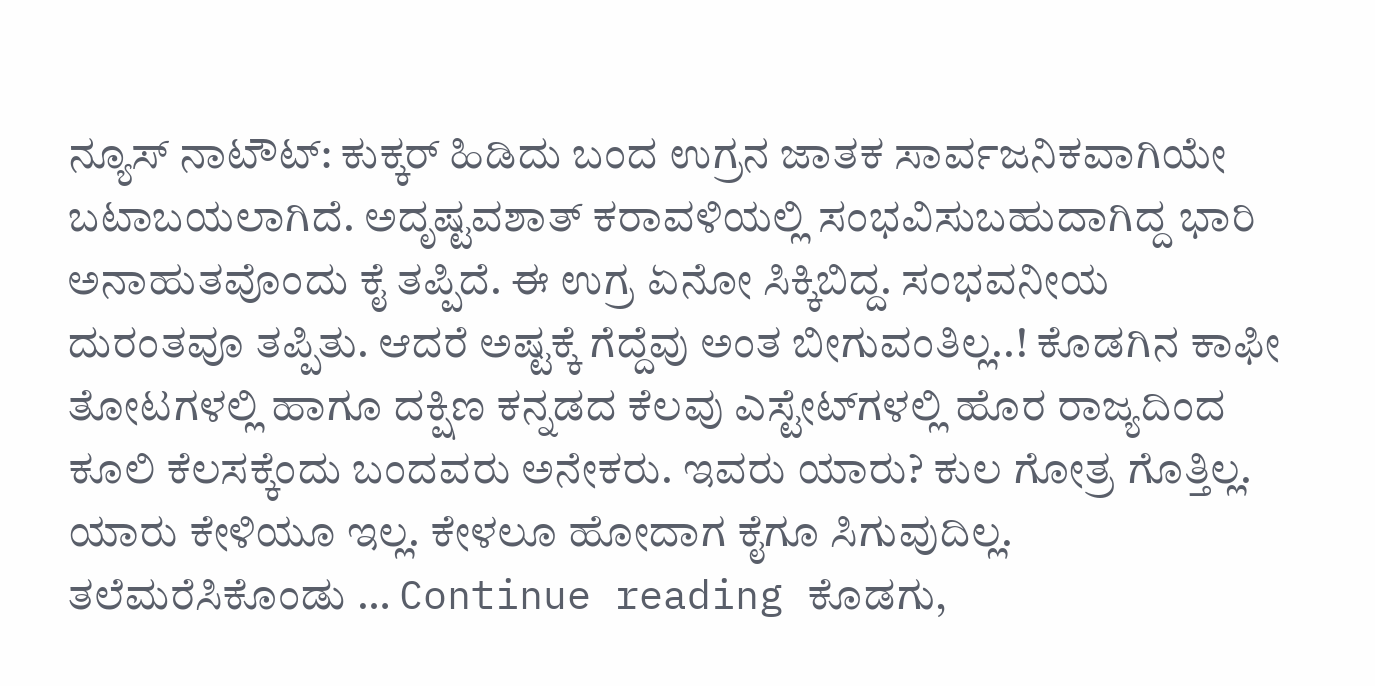ನ್ಯೂಸ್ ನಾಟೌಟ್: ಕುಕ್ಕರ್ ಹಿಡಿದು ಬಂದ ಉಗ್ರನ ಜಾತಕ ಸಾರ್ವಜನಿಕವಾಗಿಯೇ ಬಟಾಬಯಲಾಗಿದೆ. ಅದೃಷ್ಟವಶಾತ್‌ ಕರಾವಳಿಯಲ್ಲಿ ಸಂಭವಿಸುಬಹುದಾಗಿದ್ದ ಭಾರಿ ಅನಾಹುತವೊಂದು ಕೈ ತಪ್ಪಿದೆ. ಈ ಉಗ್ರ ಏನೋ ಸಿಕ್ಕಿಬಿದ್ದ. ಸಂಭವನೀಯ ದುರಂತವೂ ತಪ್ಪಿತು. ಆದರೆ ಅಷ್ಟಕ್ಕೆ ಗೆದ್ದೆವು ಅಂತ ಬೀಗುವಂತಿಲ್ಲ..! ಕೊಡಗಿನ ಕಾಫೀ ತೋಟಗಳಲ್ಲಿ ಹಾಗೂ ದಕ್ಷಿಣ ಕನ್ನಡದ ಕೆಲವು ಎಸ್ಟೇಟ್‌ಗಳಲ್ಲಿ ಹೊರ ರಾಜ್ಯದಿಂದ ಕೂಲಿ ಕೆಲಸಕ್ಕೆಂದು ಬಂದವರು ಅನೇಕರು. ಇವರು ಯಾರು? ಕುಲ ಗೋತ್ರ ಗೊತ್ತಿಲ್ಲ. ಯಾರು ಕೇಳಿಯೂ ಇಲ್ಲ. ಕೇಳಲೂ ಹೋದಾಗ ಕೈಗೂ ಸಿಗುವುದಿಲ್ಲ. ತಲೆಮರೆಸಿಕೊಂಡು … Continue reading ಕೊಡಗು,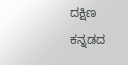ದಕ್ಷಿಣ ಕನ್ನಡದ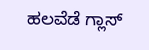ಹಲವೆಡೆ ಗ್ಲಾಸ್‌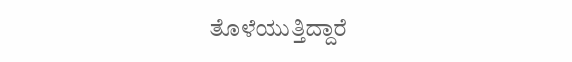ತೊಳೆಯುತ್ತಿದ್ದಾರೆ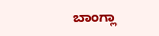ಬಾಂಗ್ಲಾ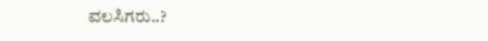ವಲಸಿಗರು..?